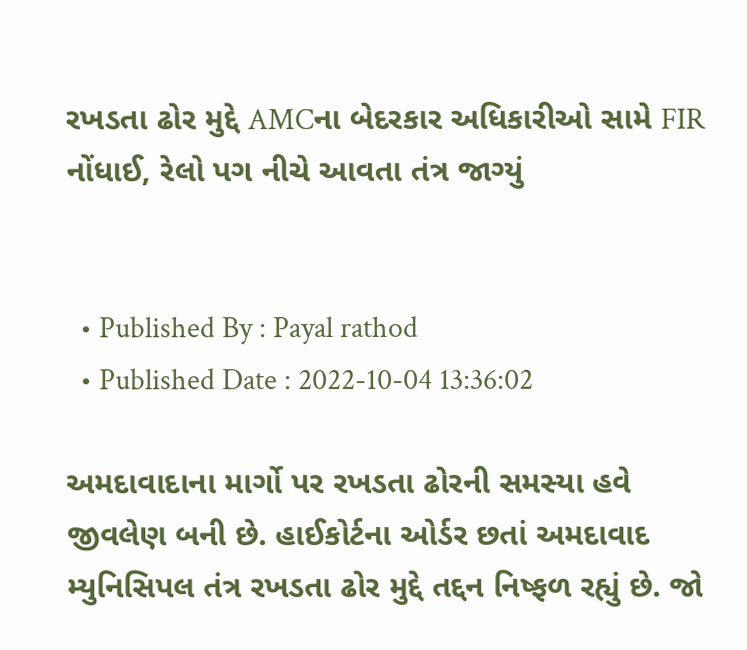રખડતા ઢોર મુદ્દે AMCના બેદરકાર અધિકારીઓ સામે FIR નોંધાઈ, રેલો પગ નીચે આવતા તંત્ર જાગ્યું


  • Published By : Payal rathod
  • Published Date : 2022-10-04 13:36:02

અમદાવાદાના માર્ગો પર રખડતા ઢોરની સમસ્યા હવે જીવલેણ બની છે. હાઈકોર્ટના ઓર્ડર છતાં અમદાવાદ મ્યુનિસિપલ તંત્ર રખડતા ઢોર મુદ્દે તદ્દન નિષ્ફળ રહ્યું છે. જો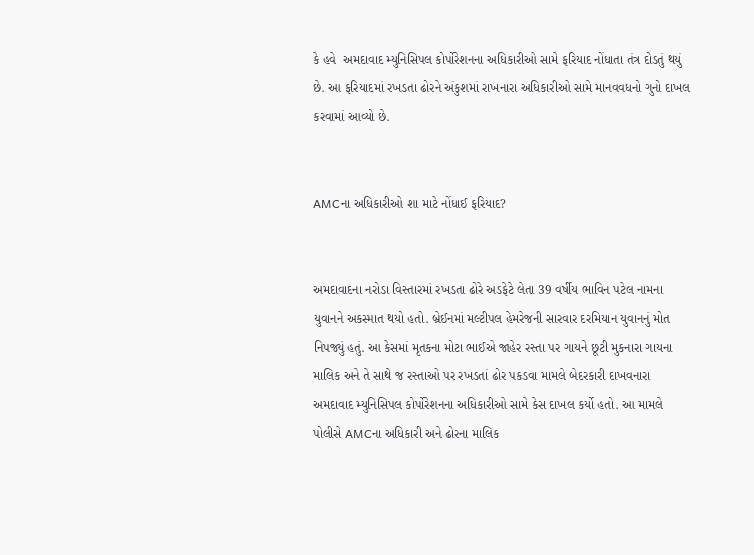કે હવે  અમદાવાદ મ્યુનિસિપલ કોર્પોરેશનના અધિકારીઓ સામે ફરિયાદ નોંધાતા તંત્ર દોડતું થયું છે. આ ફરિયાદમાં રખડતા ઢોરને અંકુશમાં રાખનારા અધિકારીઓ સામે માનવવધનો ગુનો દાખલ કરવામાં આવ્યો છે.


AMCના અધિકારીઓ શા માટે નોંધાઈ ફરિયાદ?


અમદાવાદના નરોડા વિસ્તારમાં રખડતા ઢોરે અડફેટે લેતા 39 વર્ષીય ભાવિન પટેલ નામના યુવાનને અકસ્માત થયો હતો. બ્રેઈનમાં મલ્ટીપલ હેમરેજની સારવાર દરમિયાન યુવાનનું મોત નિપજ્યું હતું. આ કેસમાં મૃતકના મોટા ભાઈએ જાહેર રસ્તા પર ગાયને છૂટી મુકનારા ગાયના માલિક અને તે સાથે જ રસ્તાઓ પર રખડતાં ઢોર પકડવા મામલે બેદરકારી દાખવનારા અમદાવાદ મ્યુનિસિપલ કોર્પોરેશનના અધિકારીઓ સામે કેસ દાખલ કર્યો હતો. આ મામલે પોલીસે AMCના અધિકારી અને ઢોરના માલિક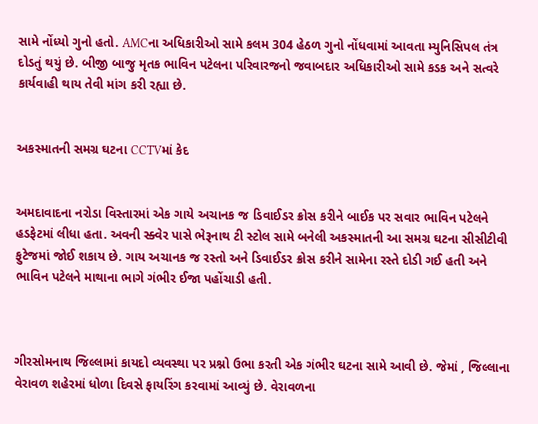સામે નોંધ્યો ગુનો હતો. AMCના અધિકારીઓ સામે કલમ 304 હેઠળ ગુનો નોંધવામાં આવતા મ્યુનિસિપલ તંત્ર દોડતું થયું છે. બીજી બાજુ મૃતક ભાવિન પટેલના પરિવારજનો જવાબદાર અધિકારીઓ સામે કડક અને સત્વરે કાર્યવાહી થાય તેવી માંગ કરી રહ્યા છે.


અકસ્માતની સમગ્ર ઘટના CCTVમાં કેદ


અમદાવાદના નરોડા વિસ્તારમાં એક ગાયે અચાનક જ ડિવાઈડર ક્રોસ કરીને બાઈક પર સવાર ભાવિન પટેલને હડફેટમાં લીધા હતા. અવની સ્ક્વેર પાસે ભેરૂનાથ ટી સ્ટોલ સામે બનેલી અકસ્માતની આ સમગ્ર ઘટના સીસીટીવી ફુટેજમાં જોઈ શકાય છે. ગાય અચાનક જ રસ્તો અને ડિવાઈડર ક્રોસ કરીને સામેના રસ્તે દોડી ગઈ હતી અને ભાવિન પટેલને માથાના ભાગે ગંભીર ઈજા પહોંચાડી હતી.



ગીરસોમનાથ જિલ્લામાં કાયદો વ્યવસ્થા પર પ્રશ્નો ઉભા કરતી એક ગંભીર ઘટના સામે આવી છે. જેમાં , જિલ્લાના વેરાવળ શહેરમાં ધોળા દિવસે ફાયરિંગ કરવામાં આવ્યું છે. વેરાવળના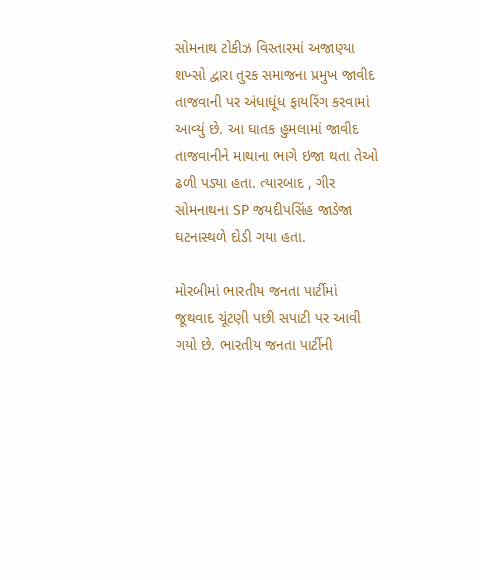સોમનાથ ટોકીઝ વિસ્તારમાં અજાણ્યા શખ્સો દ્વારા તુરક સમાજના પ્રમુખ જાવીદ તાજવાની પર અંધાધૂંધ ફાયરિંગ કરવામાં આવ્યું છે. આ ઘાતક હુમલામાં જાવીદ તાજવાનીને માથાના ભાગે ઇજા થતા તેઓ ઢળી પડ્યા હતા. ત્યારબાદ , ગીર સોમનાથના SP જયદીપસિંહ જાડેજા ઘટનાસ્થળે દોડી ગયા હતા.

મોરબીમાં ભારતીય જનતા પાર્ટીમાં જૂથવાદ ચૂંટણી પછી સપાટી પર આવી ગયો છે. ભારતીય જનતા પાર્ટીની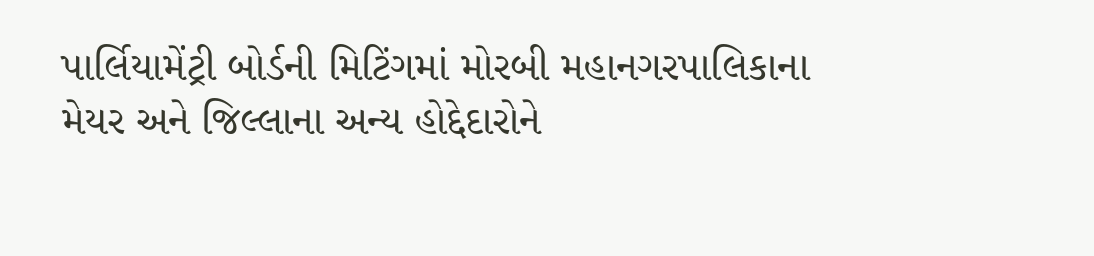પાર્લિયામેંટ્રી બોર્ડની મિટિંગમાં મોરબી મહાનગરપાલિકાના મેયર અને જિલ્લાના અન્ય હોદ્દેદારોને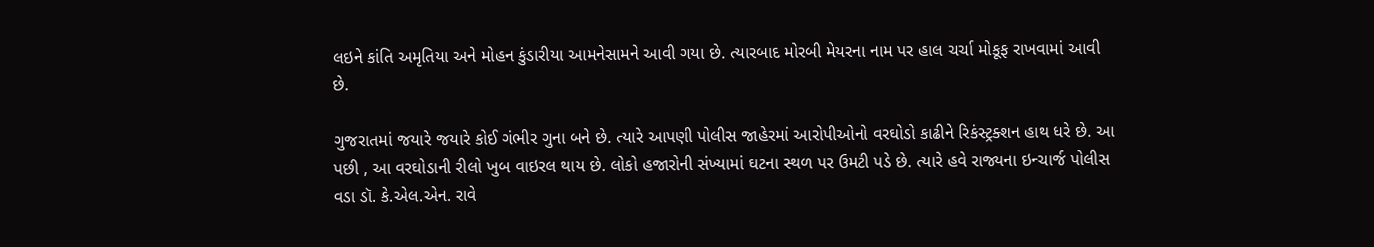લઇને કાંતિ અમૃતિયા અને મોહન કુંડારીયા આમનેસામને આવી ગયા છે. ત્યારબાદ મોરબી મેયરના નામ પર હાલ ચર્ચા મોકૂફ રાખવામાં આવી છે.

ગુજરાતમાં જયારે જયારે કોઈ ગંભીર ગુના બને છે. ત્યારે આપણી પોલીસ જાહેરમાં આરોપીઓનો વરઘોડો કાઢીને રિકંસ્ટ્રક્શન હાથ ધરે છે. આ પછી , આ વરઘોડાની રીલો ખુબ વાઇરલ થાય છે. લોકો હજારોની સંખ્યામાં ઘટના સ્થળ પર ઉમટી પડે છે. ત્યારે હવે રાજ્યના ઇન્ચાર્જ પોલીસ વડા ડૉ. કે.એલ.એન. રાવે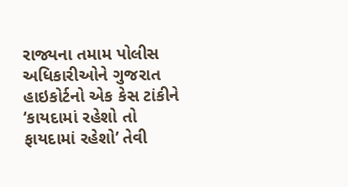રાજ્યના તમામ પોલીસ અધિકારીઓને ગુજરાત હાઇકોર્ટનો એક કેસ ટાંકીને ‘કાયદામાં રહેશો તો ફાયદામાં રહેશો’ તેવી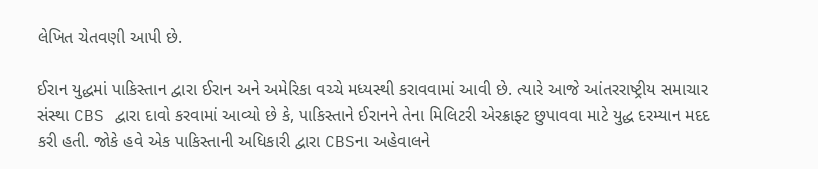લેખિત ચેતવણી આપી છે.

ઈરાન યુદ્ધમાં પાકિસ્તાન દ્વારા ઈરાન અને અમેરિકા વચ્ચે મધ્યસ્થી કરાવવામાં આવી છે. ત્યારે આજે આંતરરાષ્ટ્રીય સમાચાર સંસ્થા CBS દ્વારા દાવો કરવામાં આવ્યો છે કે, પાકિસ્તાને ઈરાનને તેના મિલિટરી એરક્રાફ્ટ છુપાવવા માટે યુદ્ધ દરમ્યાન મદદ કરી હતી. જોકે હવે એક પાકિસ્તાની અધિકારી દ્વારા CBSના અહેવાલને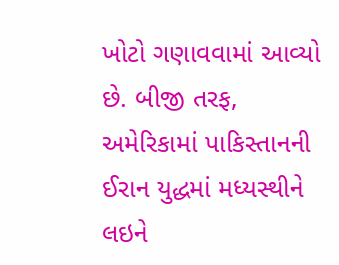ખોટો ગણાવવામાં આવ્યો છે. બીજી તરફ, અમેરિકામાં પાકિસ્તાનની ઈરાન યુદ્ધમાં મધ્યસ્થીને લઇને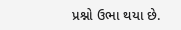પ્રશ્નો ઉભા થયા છે.